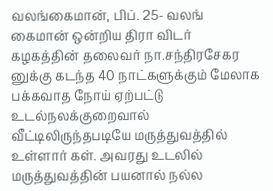வலங்கைமான், பிப். 25- வலங் கைமான் ஒன்றிய திரா விடர் கழகத்தின் தலைவர் நா.சந்திரசேகர
னுக்கு கடந்த 40 நாட்களுக்கும் மேலாக பக்கவாத நோய் ஏற்பட்டு உடல்நலக்குறைவால் வீட்டிலிருந்தபடியே மருத்துவத்தில் உள்ளார் கள். அவரது உடலில் மருத்துவத்தின் பயனால் நல்ல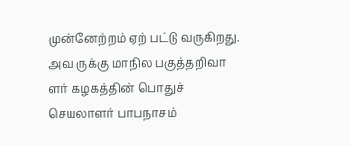முன்னேற்றம் ஏற் பட்டு வருகிறது. அவ ருக்கு மாநில பகுத்தறிவா ளர் கழகத்தின் பொதுச் செயலாளர் பாபநாசம்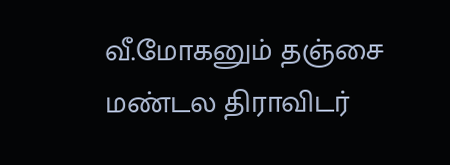வீ.மோகனும் தஞ்சை மண்டல திராவிடர்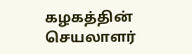கழகத்தின் செயலாளர்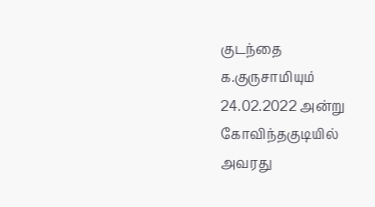குடந்தை க.குருசாமியும் 24.02.2022 அன்று கோவிந்தகுடியில் அவரது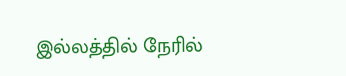இல்லத்தில் நேரில்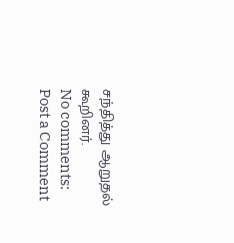சந்தித்து ஆறுதல் கூறினர்.
No comments:
Post a Comment